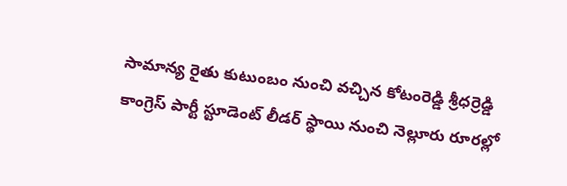సామాన్య రైతు కుటుంబం నుంచి వచ్చిన కోటంరెడ్డి శ్రీధర్రెడ్డి కాంగ్రెస్ పార్టీ స్టూడెంట్ లీడర్ స్థాయి నుంచి నెల్లూరు రూరల్లో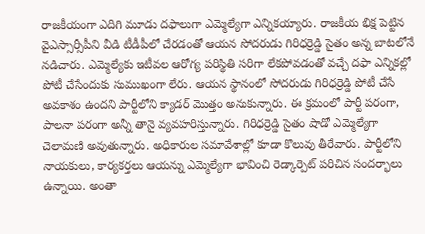రాజకీయంగా ఎదిగి మూడు దఫాలుగా ఎమ్మెల్యేగా ఎన్నికయ్యారు. రాజకీయ భిక్ష పెట్టిన వైఎస్సార్సీపీని వీడి టీడీపీలో చేరడంతో ఆయన సోదరుడు గిరిధర్రెడ్డి సైతం అన్న బాటలోనే నడిచారు. ఎమ్మెల్యేకు ఇటీవల ఆరోగ్య పరిస్థితి సరిగా లేకపోవడంతో వచ్చే దఫా ఎన్నికల్లో పోటీ చేసేందుకు సుముఖంగా లేరు. ఆయన స్థానంలో సోదరుడు గిరిధర్రెడ్డి పోటీ చేసే అవకాశం ఉందని పార్టీలోని క్యాడర్ మొత్తం అనుకున్నారు. ఈ క్రమంలో పార్టీ పరంగా, పాలనా పరంగా అన్నీ తానై వ్యవహరిస్తున్నారు. గిరిధర్రెడ్డి సైతం షాడో ఎమ్మెల్యేగా చెలామణి అవుతున్నారు. అధికారుల సమావేశాల్లో కూడా కొలువు తీరేవారు. పార్టీలోని నాయకులు, కార్యకర్తలు ఆయన్ను ఎమ్మెల్యేగా భావించి రెడ్కార్పెట్ పరిచిన సందర్భాలు ఉన్నాయి. అంతా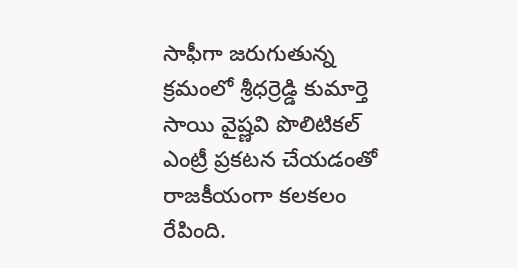సాఫీగా జరుగుతున్న క్రమంలో శ్రీధర్రెడ్డి కుమార్తె సాయి వైష్ణవి పొలిటికల్ ఎంట్రీ ప్రకటన చేయడంతో రాజకీయంగా కలకలం రేపింది.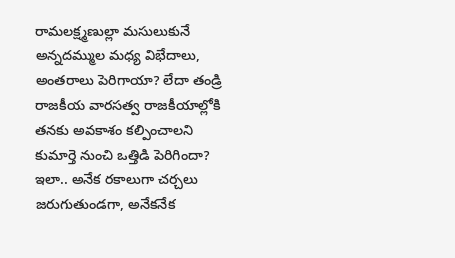రామలక్ష్మణుల్లా మసులుకునే అన్నదమ్ముల మధ్య విభేదాలు, అంతరాలు పెరిగాయా? లేదా తండ్రి రాజకీయ వారసత్వ రాజకీయాల్లోకి తనకు అవకాశం కల్పించాలని కుమార్తె నుంచి ఒత్తిడి పెరిగిందా? ఇలా.. అనేక రకాలుగా చర్చలు జరుగుతుండగా, అనేకనేక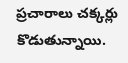ప్రచారాలు చక్కర్లు కొడుతున్నాయి.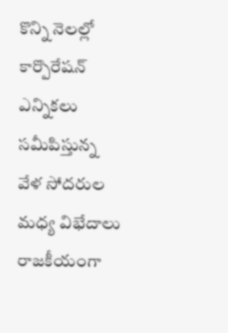కొన్ని నెలల్లో కార్పొరేషన్ ఎన్నికలు సమీపిస్తున్న వేళ సోదరుల మధ్య విభేదాలు రాజకీయంగా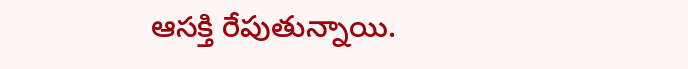ఆసక్తి రేపుతున్నాయి.